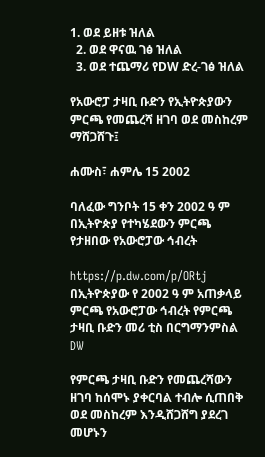1. ወደ ይዘቱ ዝለል
  2. ወደ ዋናዉ ገፅ ዝለል
  3. ወደ ተጨማሪ የDW ድረ-ገፅ ዝለል

የአውሮፓ ታዛቢ ቡድን የኢትዮጵያውን ምርጫ የመጨረሻ ዘገባ ወደ መስከረም ማሸጋሸጉ፤

ሐሙስ፣ ሐምሌ 15 2002

ባለፈው ግንቦት 15 ቀን 2002 ዓ ም በኢትዮጵያ የተካሄደውን ምርጫ የታዘበው የአውሮፓው ኅብረት

https://p.dw.com/p/ORtj
በኢትዮጵያው የ 2002 ዓ ም አጠቃላይ ምርጫ የአውሮፓው ኅብረት የምርጫ ታዛቢ ቡድን መሪ ቲስ በርግማንምስል DW

የምርጫ ታዛቢ ቡድን የመጨረሻውን ዘገባ ከሰሞኑ ያቀርባል ተብሎ ሲጠበቅ ወደ መስከረም እንዲሸጋሸግ ያደረገ መሆኑን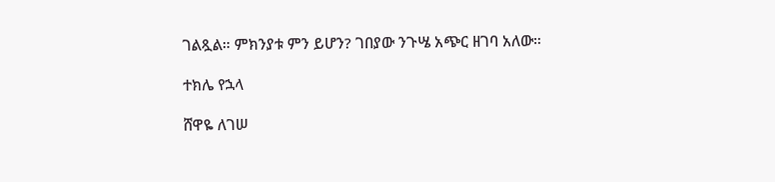ገልጿል። ምክንያቱ ምን ይሆን? ገበያው ንጉሤ አጭር ዘገባ አለው።

ተክሌ የኋላ

ሸዋዬ ለገሠ